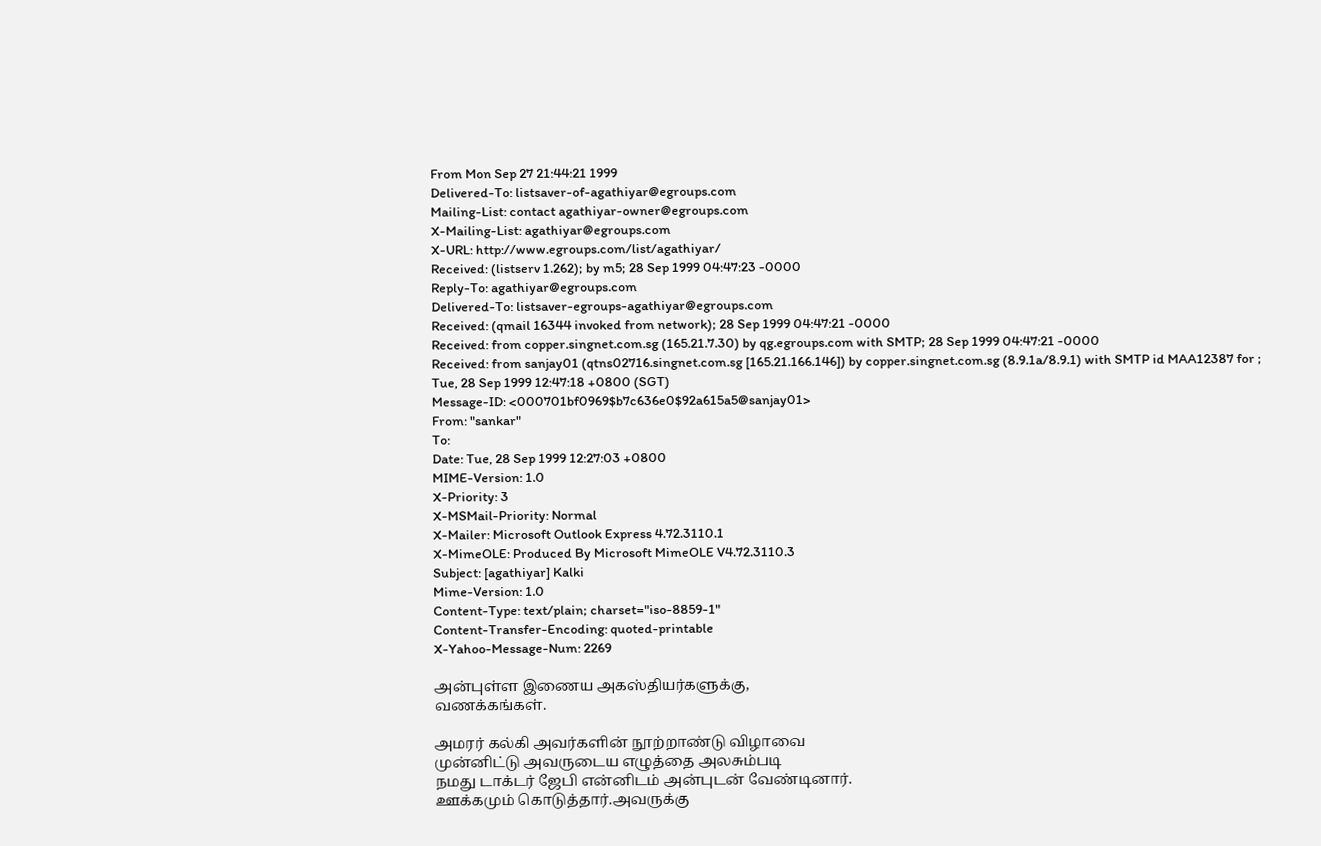From Mon Sep 27 21:44:21 1999
Delivered-To: listsaver-of-agathiyar@egroups.com
Mailing-List: contact agathiyar-owner@egroups.com
X-Mailing-List: agathiyar@egroups.com
X-URL: http://www.egroups.com/list/agathiyar/
Received: (listserv 1.262); by m5; 28 Sep 1999 04:47:23 -0000
Reply-To: agathiyar@egroups.com
Delivered-To: listsaver-egroups-agathiyar@egroups.com
Received: (qmail 16344 invoked from network); 28 Sep 1999 04:47:21 -0000
Received: from copper.singnet.com.sg (165.21.7.30) by qg.egroups.com with SMTP; 28 Sep 1999 04:47:21 -0000
Received: from sanjay01 (qtns02716.singnet.com.sg [165.21.166.146]) by copper.singnet.com.sg (8.9.1a/8.9.1) with SMTP id MAA12387 for ; Tue, 28 Sep 1999 12:47:18 +0800 (SGT)
Message-ID: <000701bf0969$b7c636e0$92a615a5@sanjay01>
From: "sankar"
To:
Date: Tue, 28 Sep 1999 12:27:03 +0800
MIME-Version: 1.0
X-Priority: 3
X-MSMail-Priority: Normal
X-Mailer: Microsoft Outlook Express 4.72.3110.1
X-MimeOLE: Produced By Microsoft MimeOLE V4.72.3110.3
Subject: [agathiyar] Kalki
Mime-Version: 1.0
Content-Type: text/plain; charset="iso-8859-1"
Content-Transfer-Encoding: quoted-printable
X-Yahoo-Message-Num: 2269

அன்புள்ள இணைய அகஸ்தியர்களுக்கு,
வணக்கங்கள்.

அமரர் கல்கி அவர்களின் நூற்றாண்டு விழாவை
முன்னிட்டு அவருடைய எழுத்தை அலசும்படி
நமது டாக்டர் ஜேபி என்னிடம் அன்புடன் வேண்டினார்.
ஊக்கமும் கொடுத்தார்.அவருக்கு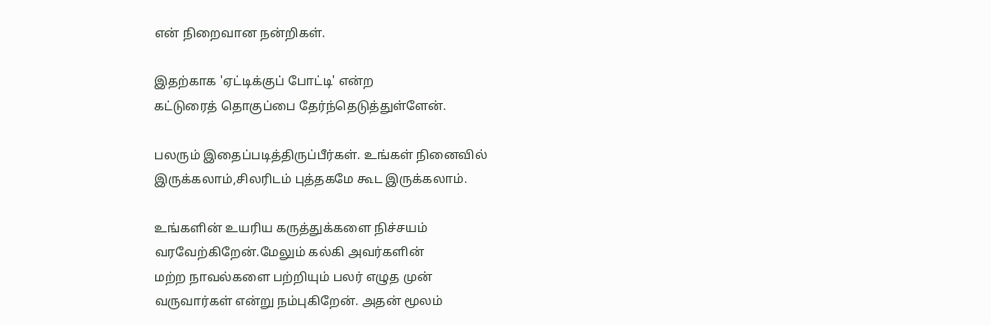என் நிறைவான நன்றிகள்.

இதற்காக 'ஏட்டிக்குப் போட்டி' என்ற
கட்டுரைத் தொகுப்பை தேர்ந்தெடுத்துள்ளேன்.

பலரும் இதைப்படித்திருப்பீர்கள். உங்கள் நினைவில்
இருக்கலாம்,சிலரிடம் புத்தகமே கூட இருக்கலாம்.

உங்களின் உயரிய கருத்துக்களை நிச்சயம்
வரவேற்கிறேன்.மேலும் கல்கி அவர்களின்
மற்ற நாவல்களை பற்றியும் பலர் எழுத முன்
வருவார்கள் என்று நம்புகிறேன். அதன் மூலம்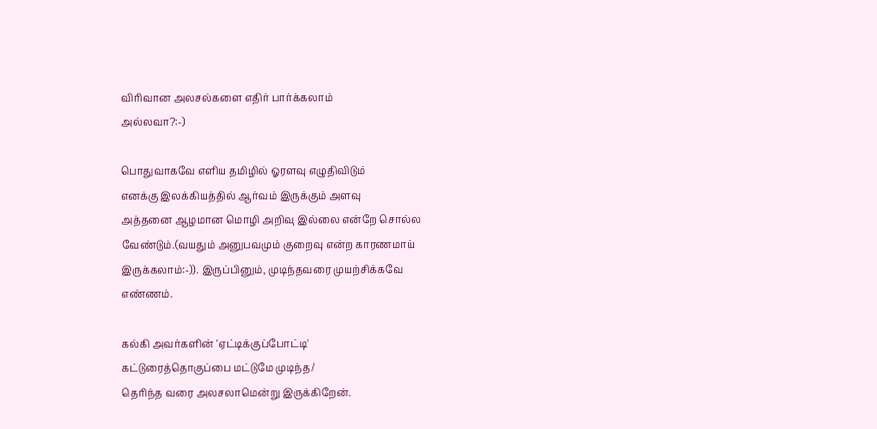விரிவான அலசல்களை எதிர் பார்க்கலாம்
அல்லவா?:-)

பொதுவாகவே எளிய தமிழில் ஓரளவு எழுதிவிடும்
எனக்கு இலக்கியத்தில் ஆர்வம் இருக்கும் அளவு
அத்தனை ஆழமான மொழி அறிவு இல்லை என்றே சொல்ல
வேண்டும்.(வயதும் அனுபவமும் குறைவு என்ற காரணமாய்
இருக்கலாம்:-)). இருப்பினும், முடிந்தவரை முயற்சிக்கவே
எண்ணம்.

கல்கி அவர்களின் 'ஏட்டிக்குப்போட்டி'
கட்டுரைத்தொகுப்பை மட்டுமே முடிந்த/
தெரிந்த வரை அலசலாமென்று இருக்கிறேன்.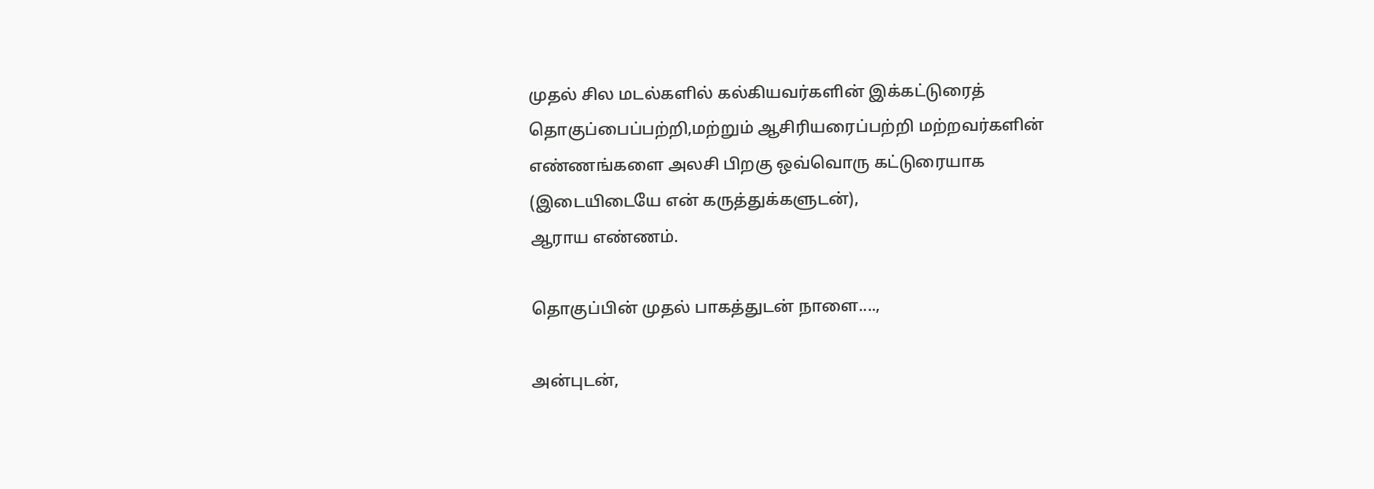முதல் சில மடல்களில் கல்கியவர்களின் இக்கட்டுரைத்
தொகுப்பைப்பற்றி,மற்றும் ஆசிரியரைப்பற்றி மற்றவர்களின்
எண்ணங்களை அலசி பிறகு ஒவ்வொரு கட்டுரையாக
(இடையிடையே என் கருத்துக்களுடன்),
ஆராய எண்ணம்.

தொகுப்பின் முதல் பாகத்துடன் நாளை....,

அன்புடன்,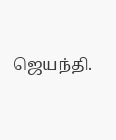ஜெயந்தி.